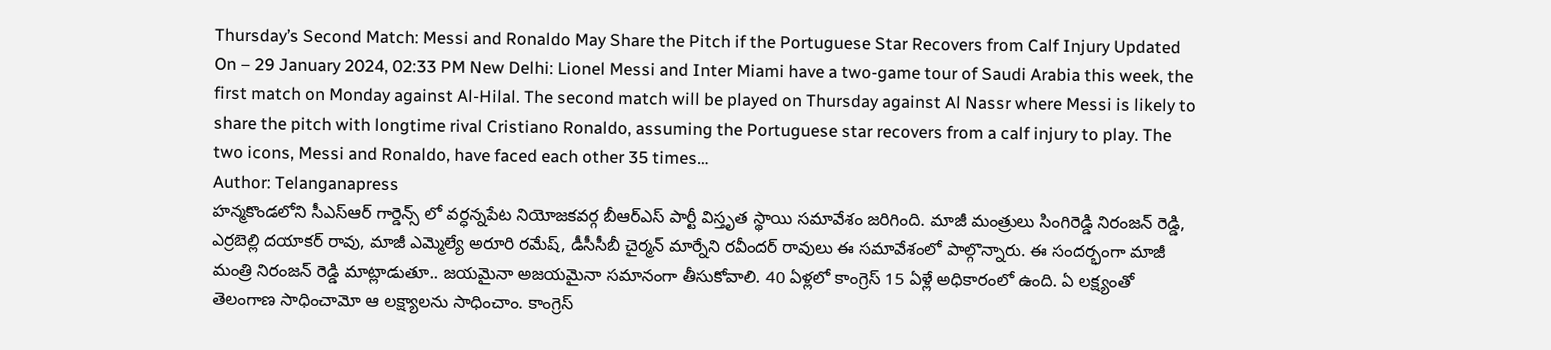Thursday’s Second Match: Messi and Ronaldo May Share the Pitch if the Portuguese Star Recovers from Calf Injury Updated On – 29 January 2024, 02:33 PM New Delhi: Lionel Messi and Inter Miami have a two-game tour of Saudi Arabia this week, the first match on Monday against Al-Hilal. The second match will be played on Thursday against Al Nassr where Messi is likely to share the pitch with longtime rival Cristiano Ronaldo, assuming the Portuguese star recovers from a calf injury to play. The two icons, Messi and Ronaldo, have faced each other 35 times…
Author: Telanganapress
హన్మకొండలోని సీఎస్ఆర్ గార్డెన్స్ లో వర్ధన్నపేట నియోజకవర్గ బీఆర్ఎస్ పార్టీ విస్తృత స్థాయి సమావేశం జరిగింది. మాజీ మంత్రులు సింగిరెడ్డి నిరంజన్ రెడ్డి, ఎర్రబెల్లి దయాకర్ రావు, మాజీ ఎమ్మెల్యే అరూరి రమేష్, డీసీసీబీ చైర్మన్ మార్నేని రవీందర్ రావులు ఈ సమావేశంలో పాల్గొన్నారు. ఈ సందర్భంగా మాజీ మంత్రి నిరంజన్ రెడ్డి మాట్లాడుతూ.. జయమైనా అజయమైనా సమానంగా తీసుకోవాలి. 40 ఏళ్లలో కాంగ్రెస్ 15 ఏళ్లే అధికారంలో ఉంది. ఏ లక్ష్యంతో తెలంగాణ సాధించామో ఆ లక్ష్యాలను సాధించాం. కాంగ్రెస్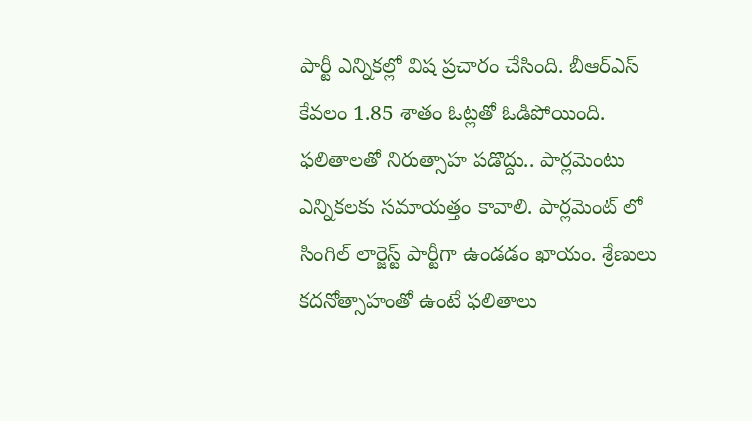పార్టీ ఎన్నికల్లో విష ప్రచారం చేసింది. బీఆర్ఎస్ కేవలం 1.85 శాతం ఓట్లతో ఓడిపోయింది. ఫలితాలతో నిరుత్సాహ పడొద్దు.. పార్లమెంటు ఎన్నికలకు సమాయత్తం కావాలి. పార్లమెంట్ లో సింగిల్ లార్జెస్ట్ పార్టీగా ఉండడం ఖాయం. శ్రేణులు కదనోత్సాహంతో ఉంటే ఫలితాలు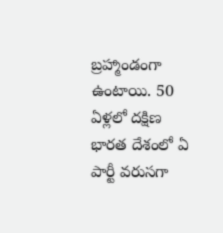బ్రహ్మాండంగా ఉంటాయి. 50 ఏళ్లలో దక్షిణ భారత దేశంలో ఏ పార్టీ వరుసగా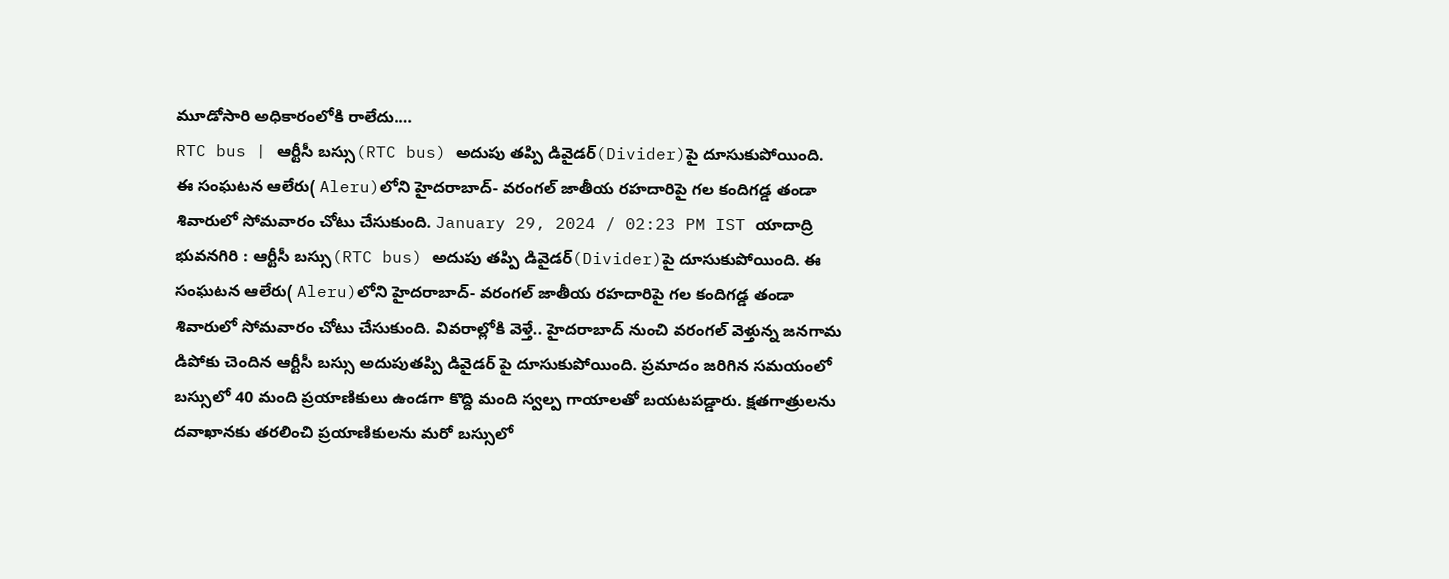మూడోసారి అధికారంలోకి రాలేదు.…
RTC bus | ఆర్టీసీ బస్సు(RTC bus) అదుపు తప్పి డివైడర్(Divider)పై దూసుకుపోయింది. ఈ సంఘటన ఆలేరు( Aleru)లోని హైదరాబాద్- వరంగల్ జాతీయ రహదారిపై గల కందిగడ్డ తండా శివారులో సోమవారం చోటు చేసుకుంది. January 29, 2024 / 02:23 PM IST యాదాద్రి భువనగిరి : ఆర్టీసీ బస్సు(RTC bus) అదుపు తప్పి డివైడర్(Divider)పై దూసుకుపోయింది. ఈ సంఘటన ఆలేరు( Aleru)లోని హైదరాబాద్- వరంగల్ జాతీయ రహదారిపై గల కందిగడ్డ తండా శివారులో సోమవారం చోటు చేసుకుంది. వివరాల్లోకి వెళ్తే.. హైదరాబాద్ నుంచి వరంగల్ వెళ్తున్న జనగామ డిపోకు చెందిన ఆర్టీసీ బస్సు అదుపుతప్పి డివైడర్ పై దూసుకుపోయింది. ప్రమాదం జరిగిన సమయంలో బస్సులో 40 మంది ప్రయాణికులు ఉండగా కొద్ది మంది స్వల్ప గాయాలతో బయటపడ్డారు. క్షతగాత్రులను దవాఖానకు తరలించి ప్రయాణికులను మరో బస్సులో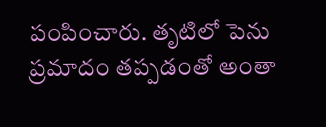పంపించారు. తృటిలో పెను ప్రమాదం తప్పడంతో అంతా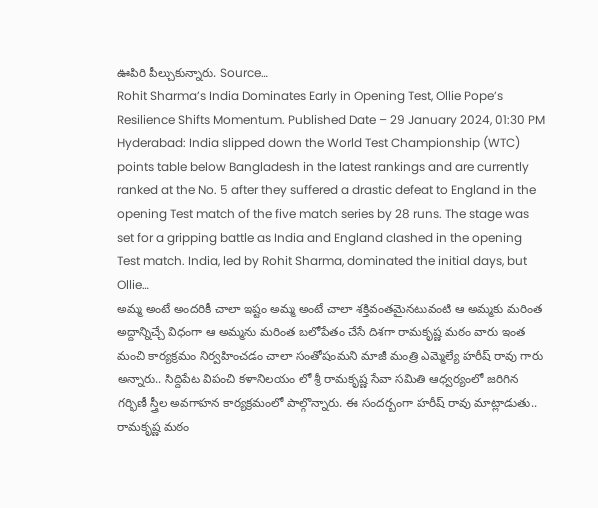ఊపిరి పీల్చుకున్నారు. Source…
Rohit Sharma’s India Dominates Early in Opening Test, Ollie Pope’s Resilience Shifts Momentum. Published Date – 29 January 2024, 01:30 PM Hyderabad: India slipped down the World Test Championship (WTC) points table below Bangladesh in the latest rankings and are currently ranked at the No. 5 after they suffered a drastic defeat to England in the opening Test match of the five match series by 28 runs. The stage was set for a gripping battle as India and England clashed in the opening Test match. India, led by Rohit Sharma, dominated the initial days, but Ollie…
అమ్మ అంటే అందరికీ చాలా ఇష్టం అమ్మ అంటే చాలా శక్తివంతమైనటువంటి ఆ అమ్మకు మరింత అద్దాన్నిచ్చే విధంగా ఆ అమ్మను మరింత బలోపేతం చేసే దిశగా రామకృష్ణ మఠం వారు ఇంత మంచి కార్యక్రమం నిర్వహించడం చాలా సంతోషంమని మాజీ మంత్రి ఎమ్మెల్యే హరీష్ రావు గారు అన్నారు.. సిద్దిపేట విపంచి కళానిలయం లో శ్రీ రామకృష్ణ సేవా సమితి ఆధ్వర్యంలో జరిగిన గర్భిణీ స్త్రీల అవగాహన కార్యక్రమంలో పాల్గొన్నారు. ఈ సందర్బంగా హరీష్ రావు మాట్లాడుతు.. రామకృష్ణ మఠం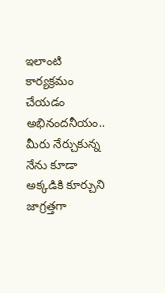ఇలాంటి కార్యక్రమం చేయడం అభినందనీయం.. మీరు నేర్చుకున్న నేను కూడా అక్కడికి కూర్చుని జాగ్రత్తగా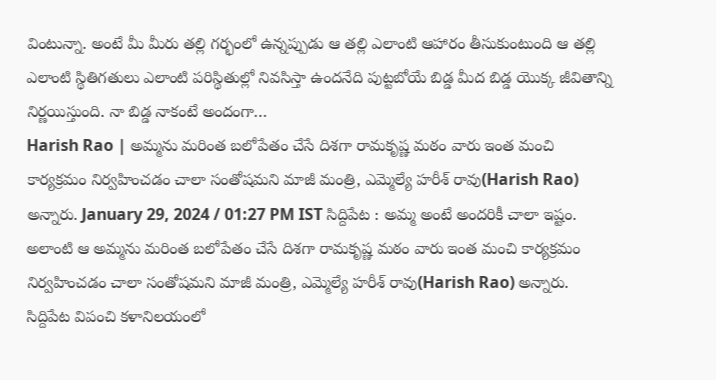వింటున్నా. అంటే మీ మీరు తల్లి గర్భంలో ఉన్నప్పుడు ఆ తల్లి ఎలాంటి ఆహారం తీసుకుంటుంది ఆ తల్లి ఎలాంటి స్థితిగతులు ఎలాంటి పరిస్థితుల్లో నివసిస్తా ఉందనేది పుట్టబోయే బిడ్డ మీద బిడ్డ యొక్క జీవితాన్ని నిర్ణయిస్తుంది. నా బిడ్డ నాకంటే అందంగా…
Harish Rao | అమ్మను మరింత బలోపేతం చేసే దిశగా రామకృష్ణ మఠం వారు ఇంత మంచి కార్యక్రమం నిర్వహించడం చాలా సంతోషమని మాజీ మంత్రి, ఎమ్మెల్యే హరీశ్ రావు(Harish Rao) అన్నారు. January 29, 2024 / 01:27 PM IST సిద్దిపేట : అమ్మ అంటే అందరికీ చాలా ఇష్టం. అలాంటి ఆ అమ్మను మరింత బలోపేతం చేసే దిశగా రామకృష్ణ మఠం వారు ఇంత మంచి కార్యక్రమం నిర్వహించడం చాలా సంతోషమని మాజీ మంత్రి, ఎమ్మెల్యే హరీశ్ రావు(Harish Rao) అన్నారు. సిద్దిపేట విపంచి కళానిలయంలో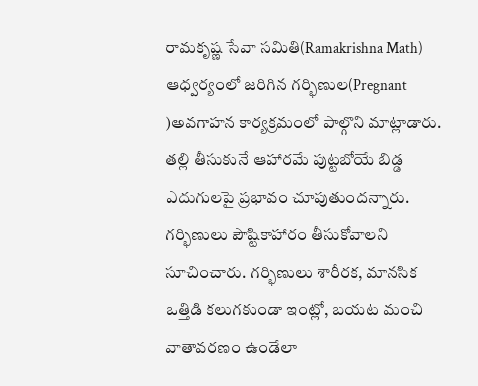రామకృష్ణ సేవా సమితి(Ramakrishna Math) ఆధ్వర్యంలో జరిగిన గర్భిణుల(Pregnant )అవగాహన కార్యక్రమంలో పాల్గొని మాట్లాడారు. తల్లి తీసుకునే ఆహారమే పుట్టబోయే బిడ్డ ఎదుగులపై ప్రభావం చూపుతుందన్నారు. గర్భిణులు పౌష్టికాహారం తీసుకోవాలని సూచించారు. గర్భిణులు శారీరక, మానసిక ఒత్తిడి కలుగకుండా ఇంట్లో, బయట మంచి వాతావరణం ఉండేలా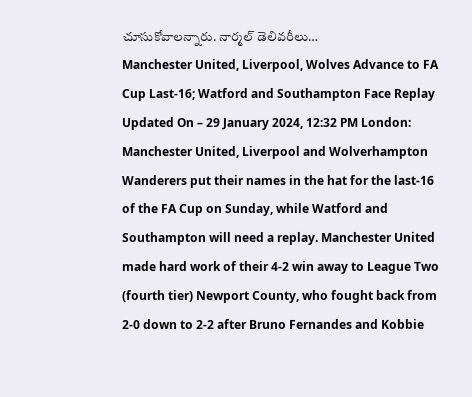చూసుకోవాలన్నారు. నార్మల్ డెలివరీలు…
Manchester United, Liverpool, Wolves Advance to FA Cup Last-16; Watford and Southampton Face Replay Updated On – 29 January 2024, 12:32 PM London: Manchester United, Liverpool and Wolverhampton Wanderers put their names in the hat for the last-16 of the FA Cup on Sunday, while Watford and Southampton will need a replay. Manchester United made hard work of their 4-2 win away to League Two (fourth tier) Newport County, who fought back from 2-0 down to 2-2 after Bruno Fernandes and Kobbie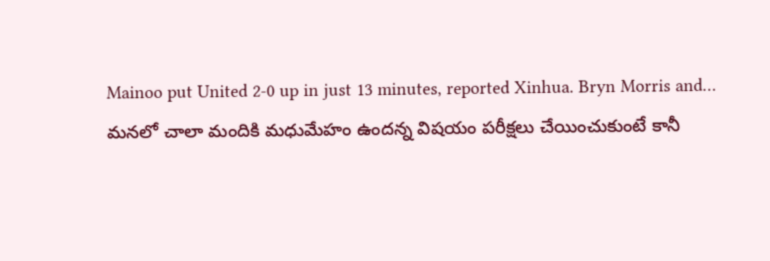Mainoo put United 2-0 up in just 13 minutes, reported Xinhua. Bryn Morris and…
మనలో చాలా మందికి మధుమేహం ఉందన్న విషయం పరీక్షలు చేయించుకుంటే కానీ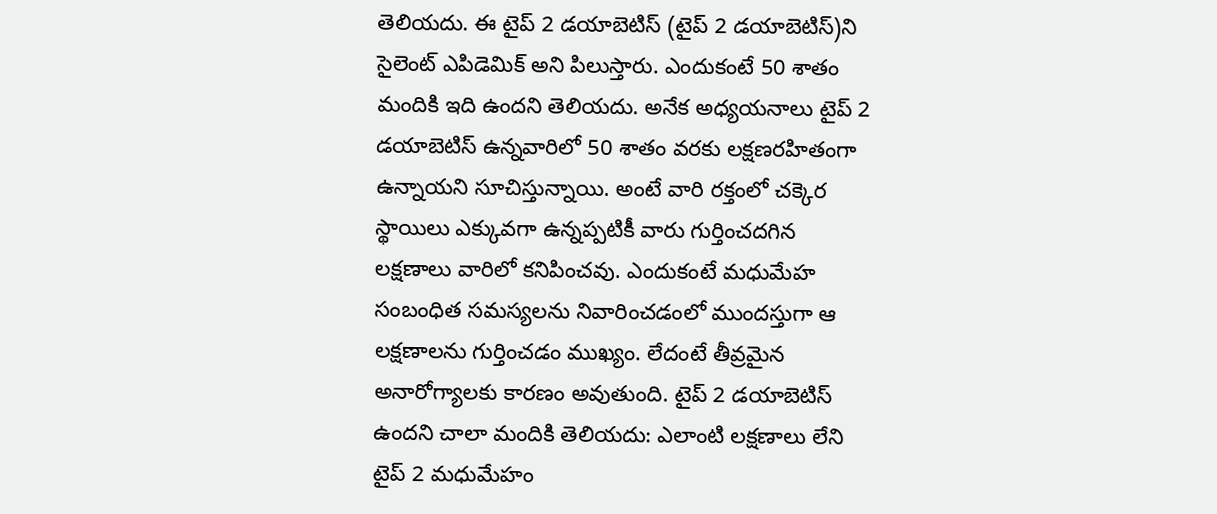తెలియదు. ఈ టైప్ 2 డయాబెటిస్ (టైప్ 2 డయాబెటిస్)ని సైలెంట్ ఎపిడెమిక్ అని పిలుస్తారు. ఎందుకంటే 50 శాతం మందికి ఇది ఉందని తెలియదు. అనేక అధ్యయనాలు టైప్ 2 డయాబెటిస్ ఉన్నవారిలో 50 శాతం వరకు లక్షణరహితంగా ఉన్నాయని సూచిస్తున్నాయి. అంటే వారి రక్తంలో చక్కెర స్థాయిలు ఎక్కువగా ఉన్నప్పటికీ వారు గుర్తించదగిన లక్షణాలు వారిలో కనిపించవు. ఎందుకంటే మధుమేహ సంబంధిత సమస్యలను నివారించడంలో ముందస్తుగా ఆ లక్షణాలను గుర్తించడం ముఖ్యం. లేదంటే తీవ్రమైన అనారోగ్యాలకు కారణం అవుతుంది. టైప్ 2 డయాబెటిస్ ఉందని చాలా మందికి తెలియదు: ఎలాంటి లక్షణాలు లేని టైప్ 2 మధుమేహం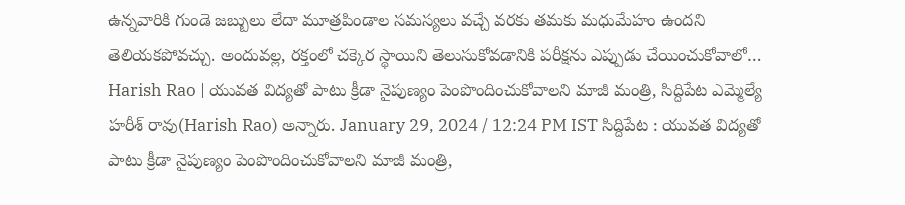ఉన్నవారికి గుండె జబ్బులు లేదా మూత్రపిండాల సమస్యలు వచ్చే వరకు తమకు మధుమేహం ఉందని తెలియకపోవచ్చు. అందువల్ల, రక్తంలో చక్కెర స్థాయిని తెలుసుకోవడానికి పరీక్షను ఎప్పుడు చేయించుకోవాలో…
Harish Rao | యువత విద్యతో పాటు క్రీడా నైపుణ్యం పెంపొందించుకోవాలని మాజీ మంత్రి, సిద్దిపేట ఎమ్మెల్యే హరీశ్ రావు(Harish Rao) అన్నారు. January 29, 2024 / 12:24 PM IST సిద్దిపేట : యువత విద్యతో పాటు క్రీడా నైపుణ్యం పెంపొందించుకోవాలని మాజీ మంత్రి,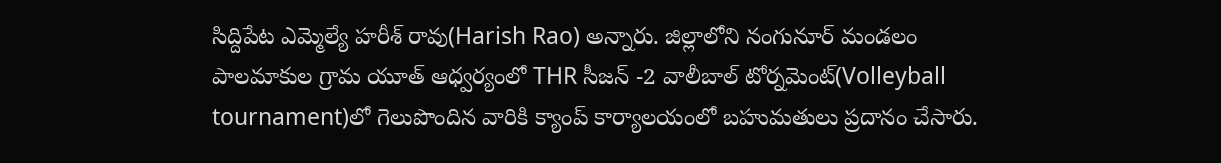సిద్దిపేట ఎమ్మెల్యే హరీశ్ రావు(Harish Rao) అన్నారు. జిల్లాలోని నంగునూర్ మండలం పాలమాకుల గ్రామ యూత్ ఆధ్వర్యంలో THR సీజన్ -2 వాలీబాల్ టోర్నమెంట్(Volleyball tournament)లో గెలుపొందిన వారికి క్యాంప్ కార్యాలయంలో బహుమతులు ప్రదానం చేసారు.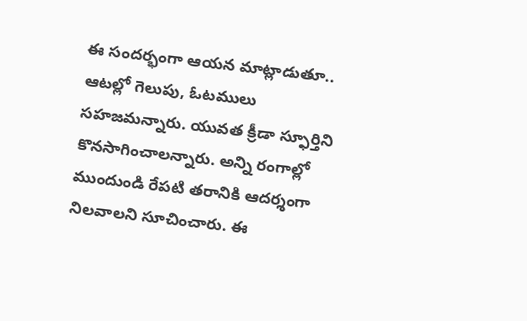ఈ సందర్భంగా ఆయన మాట్లాడుతూ.. ఆటల్లో గెలుపు, ఓటములు సహజమన్నారు. యువత క్రీడా స్ఫూర్తిని కొనసాగించాలన్నారు. అన్ని రంగాల్లో ముందుండి రేపటి తరానికి ఆదర్శంగా నిలవాలని సూచించారు. ఈ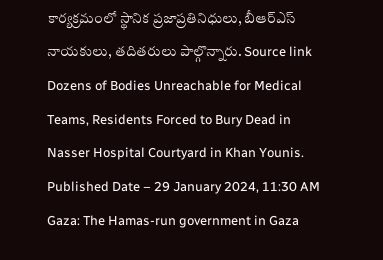కార్యక్రమంలో స్థానిక ప్రజాప్రతినిధులు, బీఆర్ఎస్ నాయకులు, తదితరులు పాల్గొన్నారు. Source link
Dozens of Bodies Unreachable for Medical Teams, Residents Forced to Bury Dead in Nasser Hospital Courtyard in Khan Younis. Published Date – 29 January 2024, 11:30 AM Gaza: The Hamas-run government in Gaza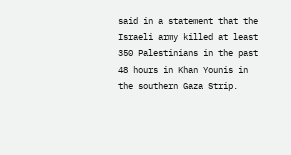said in a statement that the Israeli army killed at least 350 Palestinians in the past 48 hours in Khan Younis in the southern Gaza Strip.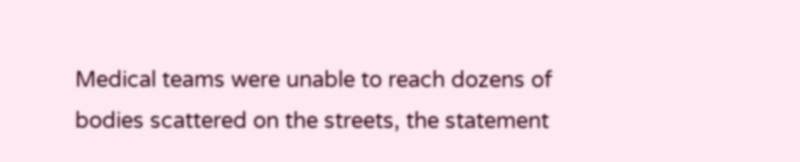Medical teams were unable to reach dozens of bodies scattered on the streets, the statement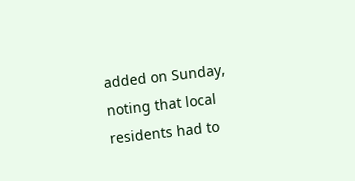added on Sunday, noting that local residents had to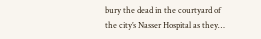bury the dead in the courtyard of the city’s Nasser Hospital as they…